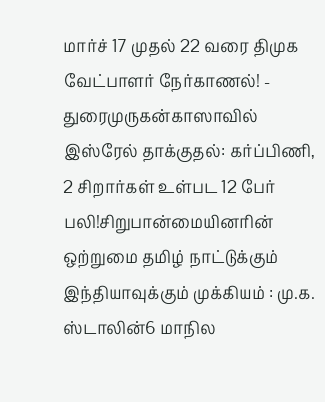மார்ச் 17 முதல் 22 வரை திமுக வேட்பாளர் நேர்காணல்! - துரைமுருகன்காஸாவில் இஸ்ரேல் தாக்குதல்: கர்ப்பிணி, 2 சிறார்கள் உள்பட 12 பேர் பலி!சிறுபான்மையினரின் ஒற்றுமை தமிழ் நாட்டுக்கும் இந்தியாவுக்கும் முக்கியம் : மு.க. ஸ்டாலின்6 மாநில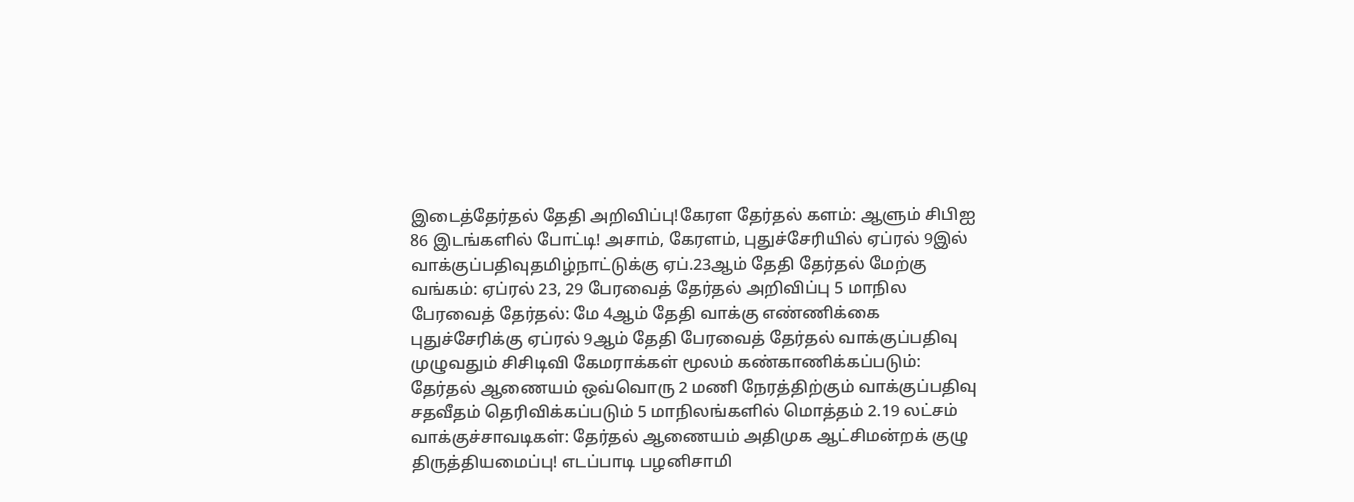இடைத்தேர்தல் தேதி அறிவிப்பு!கேரள தேர்தல் களம்: ஆளும் சிபிஐ 86 இடங்களில் போட்டி! அசாம், கேரளம், புதுச்சேரியில் ஏப்ரல் 9இல் வாக்குப்பதிவுதமிழ்நாட்டுக்கு ஏப்.23ஆம் தேதி தேர்தல் மேற்கு வங்கம்: ஏப்ரல் 23, 29 பேரவைத் தேர்தல் அறிவிப்பு 5 மாநில பேரவைத் தேர்தல்: மே 4ஆம் தேதி வாக்கு எண்ணிக்கை புதுச்சேரிக்கு ஏப்ரல் 9ஆம் தேதி பேரவைத் தேர்தல் வாக்குப்பதிவு முழுவதும் சிசிடிவி கேமராக்கள் மூலம் கண்காணிக்கப்படும்: தேர்தல் ஆணையம் ஒவ்வொரு 2 மணி நேரத்திற்கும் வாக்குப்பதிவு சதவீதம் தெரிவிக்கப்படும் 5 மாநிலங்களில் மொத்தம் 2.19 லட்சம் வாக்குச்சாவடிகள்: தேர்தல் ஆணையம் அதிமுக ஆட்சிமன்றக் குழு திருத்தியமைப்பு! எடப்பாடி பழனிசாமி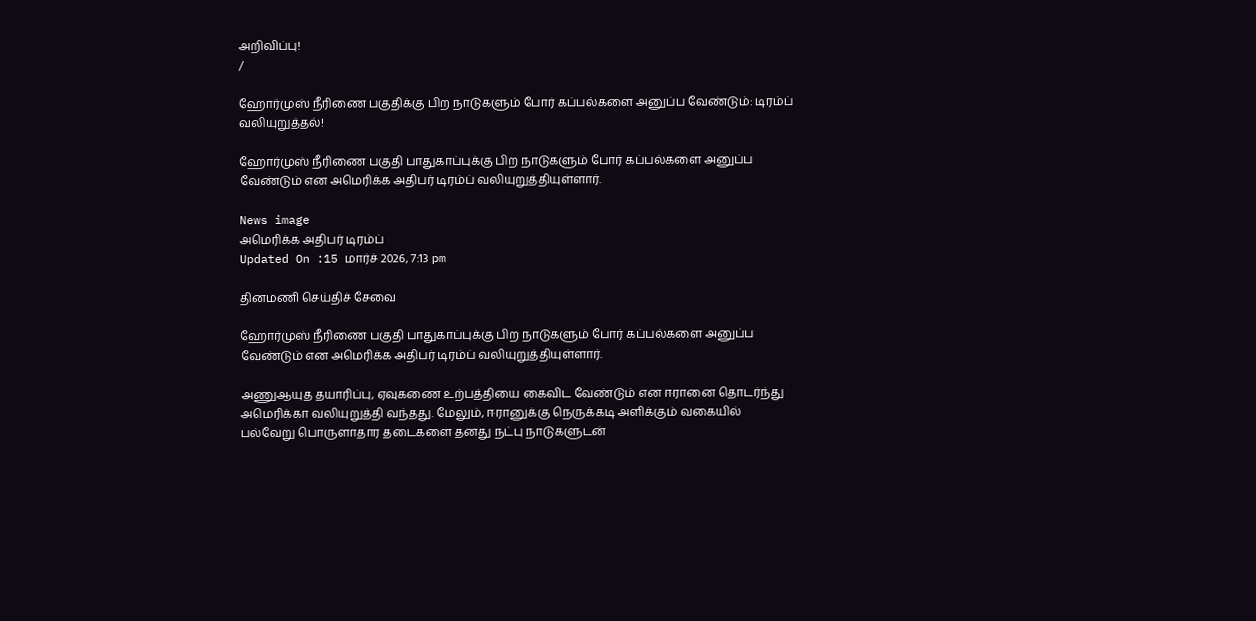அறிவிப்பு!
/

ஹோர்முஸ் நீரிணை பகுதிக்கு பிற நாடுகளும் போர் கப்பல்களை அனுப்ப வேண்டும்: டிரம்ப் வலியுறுத்தல்!

ஹோர்முஸ் நீரிணை பகுதி பாதுகாப்புக்கு பிற நாடுகளும் போர் கப்பல்களை அனுப்ப வேண்டும் என அமெரிக்க அதிபர் டிரம்ப் வலியுறுத்தியுள்ளார்.

News image
அமெரிக்க அதிபர் டிரம்ப்
Updated On :15 மார்ச் 2026, 7:13 pm

தினமணி செய்திச் சேவை

ஹோர்முஸ் நீரிணை பகுதி பாதுகாப்புக்கு பிற நாடுகளும் போர் கப்பல்களை அனுப்ப வேண்டும் என அமெரிக்க அதிபர் டிரம்ப் வலியுறுத்தியுள்ளார்.

அணுஆயுத தயாரிப்பு, ஏவுகணை உற்பத்தியை கைவிட வேண்டும் என ஈரானை தொடர்ந்து அமெரிக்கா வலியுறுத்தி வந்தது. மேலும், ஈரானுக்கு நெருக்கடி அளிக்கும் வகையில் பல்வேறு பொருளாதார தடைகளை தனது நட்பு நாடுகளுடன்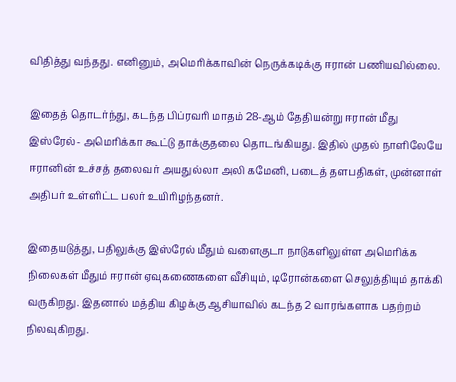விதித்து வந்தது. எனினும், அமெரிக்காவின் நெருக்கடிக்கு ஈரான் பணியவில்லை.

இதைத் தொடர்ந்து, கடந்த பிப்ரவரி மாதம் 28-ஆம் தேதியன்று ஈரான் மீது இஸ்ரேல்- அமெரிக்கா கூட்டு தாக்குதலை தொடங்கியது. இதில் முதல் நாளிலேயே ஈரானின் உச்சத் தலைவர் அயதுல்லா அலி கமேனி, படைத் தளபதிகள், முன்னாள் அதிபர் உள்ளிட்ட பலர் உயிரிழந்தனர்.

இதையடுத்து, பதிலுக்கு இஸ்ரேல் மீதும் வளைகுடா நாடுகளிலுள்ள அமெரிக்க நிலைகள் மீதும் ஈரான் ஏவுகணைகளை வீசியும், டிரோன்களை செலுத்தியும் தாக்கி வருகிறது. இதனால் மத்திய கிழக்கு ஆசியாவில் கடந்த 2 வாரங்களாக பதற்றம் நிலவுகிறது.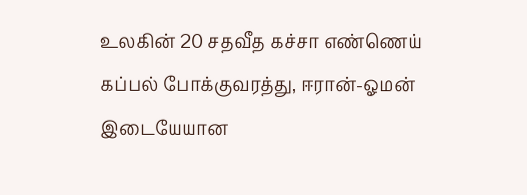உலகின் 20 சதவீத கச்சா எண்ணெய் கப்பல் போக்குவரத்து, ஈரான்-ஓமன் இடையேயான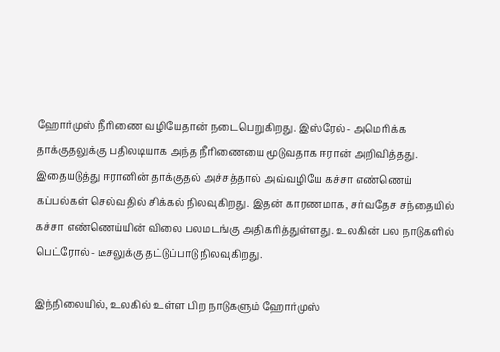ஹோர்முஸ் நீரிணை வழியேதான் நடைபெறுகிறது. இஸ்ரேல்- அமெரிக்க தாக்குதலுக்கு பதிலடியாக அந்த நீரிணையை மூடுவதாக ஈரான் அறிவித்தது. இதையடுத்து ஈரானின் தாக்குதல் அச்சத்தால் அவ்வழியே கச்சா எண்ணெய் கப்பல்கள் செல்வதில் சிக்கல் நிலவுகிறது. இதன் காரணமாக, சர்வதேச சந்தையில் கச்சா எண்ணெய்யின் விலை பலமடங்கு அதிகரித்துள்ளது. உலகின் பல நாடுகளில் பெட்ரோல்- டீசலுக்கு தட்டுப்பாடு நிலவுகிறது.

இந்நிலையில், உலகில் உள்ள பிற நாடுகளும் ஹோர்முஸ்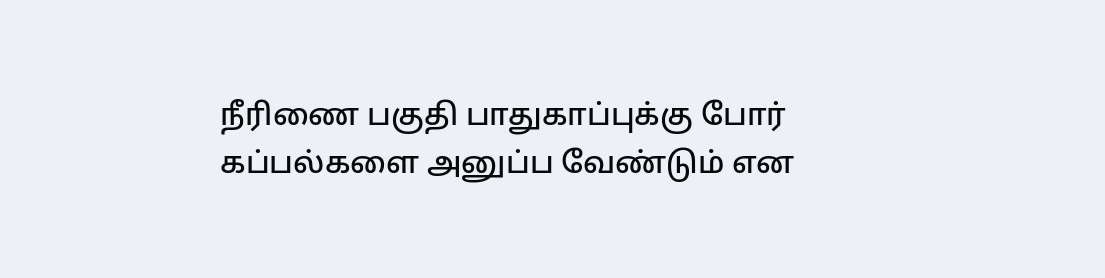நீரிணை பகுதி பாதுகாப்புக்கு போர் கப்பல்களை அனுப்ப வேண்டும் என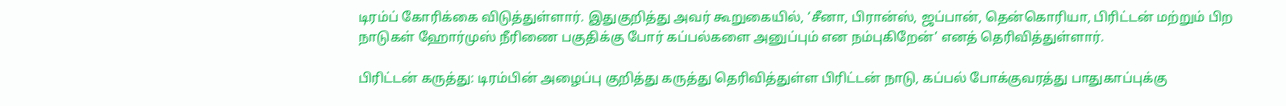டிரம்ப் கோரிக்கை விடுத்துள்ளார். இதுகுறித்து அவர் கூறுகையில், ‘சீனா, பிரான்ஸ், ஜப்பான், தென்கொரியா, பிரிட்டன் மற்றும் பிற நாடுகள் ஹோர்முஸ் நீரிணை பகுதிக்கு போர் கப்பல்களை அனுப்பும் என நம்புகிறேன்’ எனத் தெரிவித்துள்ளார்.

பிரிட்டன் கருத்து: டிரம்பின் அழைப்பு குறித்து கருத்து தெரிவித்துள்ள பிரிட்டன் நாடு, கப்பல் போக்குவரத்து பாதுகாப்புக்கு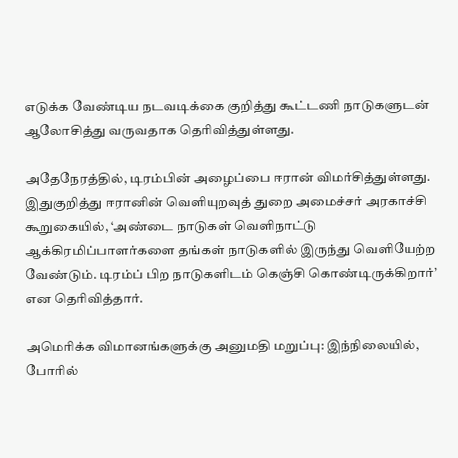எடுக்க வேண்டிய நடவடிக்கை குறித்து கூட்டணி நாடுகளுடன் ஆலோசித்து வருவதாக தெரிவித்துள்ளது.

அதேநேரத்தில், டிரம்பின் அழைப்பை ஈரான் விமர்சித்துள்ளது. இதுகுறித்து ஈரானின் வெளியுறவுத் துறை அமைச்சர் அரகாச்சி கூறுகையில், ‘அண்டை நாடுகள் வெளிநாட்டு ஆக்கிரமிப்பாளர்களை தங்கள் நாடுகளில் இருந்து வெளியேற்ற வேண்டும். டிரம்ப் பிற நாடுகளிடம் கெஞ்சி கொண்டிருக்கிறார்’ என தெரிவித்தார்.

அமெரிக்க விமானங்களுக்கு அனுமதி மறுப்பு: இந்நிலையில், போரில்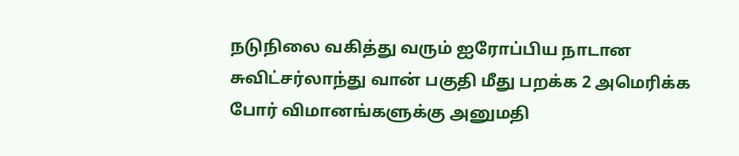நடுநிலை வகித்து வரும் ஐரோப்பிய நாடான சுவிட்சர்லாந்து வான் பகுதி மீது பறக்க 2 அமெரிக்க போர் விமானங்களுக்கு அனுமதி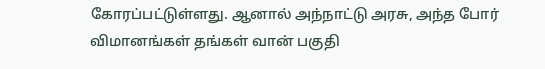கோரப்பட்டுள்ளது. ஆனால் அந்நாட்டு அரசு, அந்த போர் விமானங்கள் தங்கள் வான் பகுதி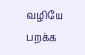வழியே பறக்க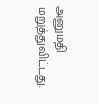அனுமதி மறுத்துவிட்டது.